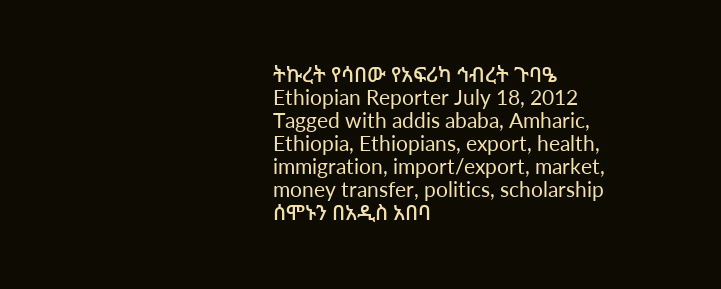ትኩረት የሳበው የአፍሪካ ኅብረት ጉባዔ Ethiopian Reporter July 18, 2012 Tagged with addis ababa, Amharic, Ethiopia, Ethiopians, export, health, immigration, import/export, market, money transfer, politics, scholarship ሰሞኑን በአዲስ አበባ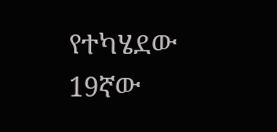የተካሄደው 19ኛው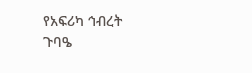የአፍሪካ ኅብረት ጉባዔ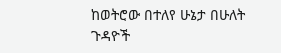ከወትሮው በተለየ ሁኔታ በሁለት ጉዳዮች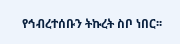የኅብረተሰቡን ትኩረት ስቦ ነበር፡፡